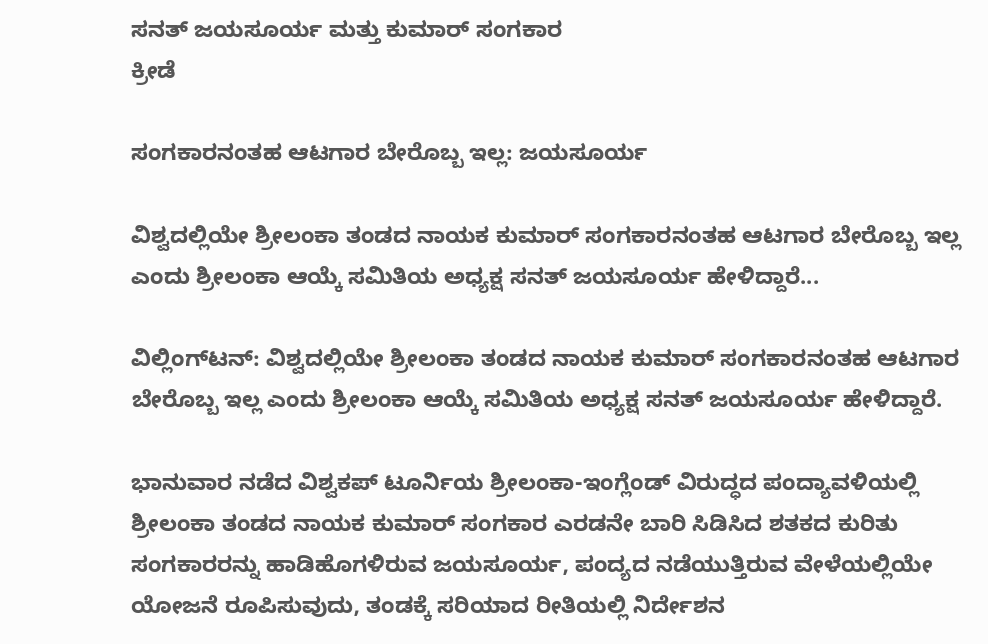ಸನತ್ ಜಯಸೂರ್ಯ ಮತ್ತು ಕುಮಾರ್ ಸಂಗಕಾರ
ಕ್ರೀಡೆ

ಸಂಗಕಾರನಂತಹ ಆಟಗಾರ ಬೇರೊಬ್ಬ ಇಲ್ಲ: ಜಯಸೂರ್ಯ

ವಿಶ್ವದಲ್ಲಿಯೇ ಶ್ರೀಲಂಕಾ ತಂಡದ ನಾಯಕ ಕುಮಾರ್ ಸಂಗಕಾರನಂತಹ ಆಟಗಾರ ಬೇರೊಬ್ಬ ಇಲ್ಲ ಎಂದು ಶ್ರೀಲಂಕಾ ಆಯ್ಕೆ ಸಮಿತಿಯ ಅಧ್ಯಕ್ಷ ಸನತ್ ಜಯಸೂರ್ಯ ಹೇಳಿದ್ದಾರೆ...

ವಿಲ್ಲಿಂಗ್‌ಟನ್: ವಿಶ್ವದಲ್ಲಿಯೇ ಶ್ರೀಲಂಕಾ ತಂಡದ ನಾಯಕ ಕುಮಾರ್ ಸಂಗಕಾರನಂತಹ ಆಟಗಾರ ಬೇರೊಬ್ಬ ಇಲ್ಲ ಎಂದು ಶ್ರೀಲಂಕಾ ಆಯ್ಕೆ ಸಮಿತಿಯ ಅಧ್ಯಕ್ಷ ಸನತ್ ಜಯಸೂರ್ಯ ಹೇಳಿದ್ದಾರೆ.

ಭಾನುವಾರ ನಡೆದ ವಿಶ್ವಕಪ್ ಟೂರ್ನಿಯ ಶ್ರೀಲಂಕಾ-ಇಂಗ್ಲೆಂಡ್ ವಿರುದ್ಧದ ಪಂದ್ಯಾವಳಿಯಲ್ಲಿ ಶ್ರೀಲಂಕಾ ತಂಡದ ನಾಯಕ ಕುಮಾರ್ ಸಂಗಕಾರ ಎರಡನೇ ಬಾರಿ ಸಿಡಿಸಿದ ಶತಕದ ಕುರಿತು ಸಂಗಕಾರರನ್ನು ಹಾಡಿಹೊಗಳಿರುವ ಜಯಸೂರ್ಯ, ಪಂದ್ಯದ ನಡೆಯುತ್ತಿರುವ ವೇಳೆಯಲ್ಲಿಯೇ ಯೋಜನೆ ರೂಪಿಸುವುದು, ತಂಡಕ್ಕೆ ಸರಿಯಾದ ರೀತಿಯಲ್ಲಿ ನಿರ್ದೇಶನ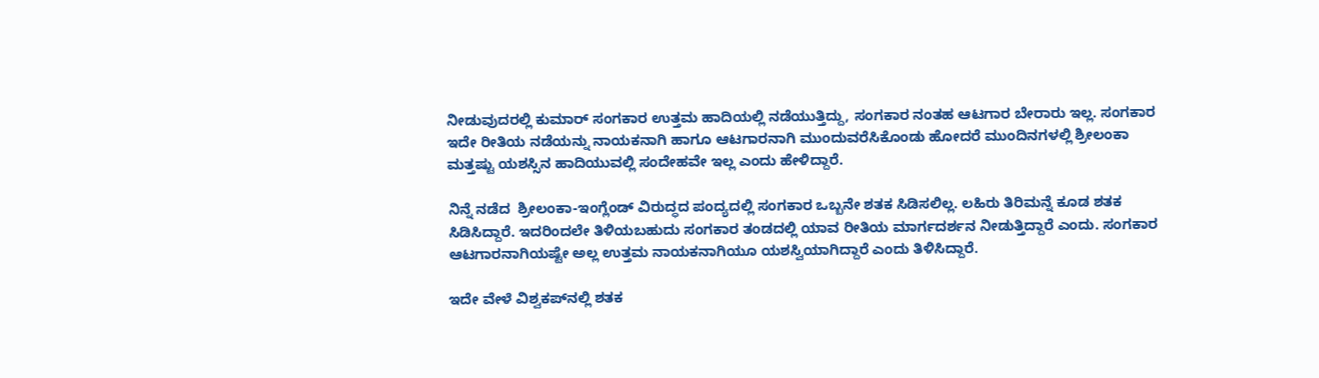ನೀಡುವುದರಲ್ಲಿ ಕುಮಾರ್ ಸಂಗಕಾರ ಉತ್ತಮ ಹಾದಿಯಲ್ಲಿ ನಡೆಯುತ್ತಿದ್ದು, ಸಂಗಕಾರ ನಂತಹ ಆಟಗಾರ ಬೇರಾರು ಇಲ್ಲ. ಸಂಗಕಾರ ಇದೇ ರೀತಿಯ ನಡೆಯನ್ನು ನಾಯಕನಾಗಿ ಹಾಗೂ ಆಟಗಾರನಾಗಿ ಮುಂದುವರೆಸಿಕೊಂಡು ಹೋದರೆ ಮುಂದಿನಗಳಲ್ಲಿ ಶ್ರೀಲಂಕಾ ಮತ್ತಷ್ಟು ಯಶಸ್ಸಿನ ಹಾದಿಯುವಲ್ಲಿ ಸಂದೇಹವೇ ಇಲ್ಲ ಎಂದು ಹೇಳಿದ್ದಾರೆ.

ನಿನ್ನೆ ನಡೆದ  ಶ್ರೀಲಂಕಾ-ಇಂಗ್ಲೆಂಡ್ ವಿರುದ್ಧದ ಪಂದ್ಯದಲ್ಲಿ ಸಂಗಕಾರ ಒಬ್ಬನೇ ಶತಕ ಸಿಡಿಸಲಿಲ್ಲ. ಲಹಿರು ತಿರಿಮನ್ನೆ ಕೂಡ ಶತಕ ಸಿಡಿಸಿದ್ದಾರೆ. ಇದರಿಂದಲೇ ತಿಳಿಯಬಹುದು ಸಂಗಕಾರ ತಂಡದಲ್ಲಿ ಯಾವ ರೀತಿಯ ಮಾರ್ಗದರ್ಶನ ನೀಡುತ್ತಿದ್ದಾರೆ ಎಂದು. ಸಂಗಕಾರ ಆಟಗಾರನಾಗಿಯಷ್ಟೇ ಅಲ್ಲ ಉತ್ತಮ ನಾಯಕನಾಗಿಯೂ ಯಶಸ್ವಿಯಾಗಿದ್ದಾರೆ ಎಂದು ತಿಳಿಸಿದ್ದಾರೆ.

ಇದೇ ವೇಳೆ ವಿಶ್ವಕಪ್‌ನಲ್ಲಿ ಶತಕ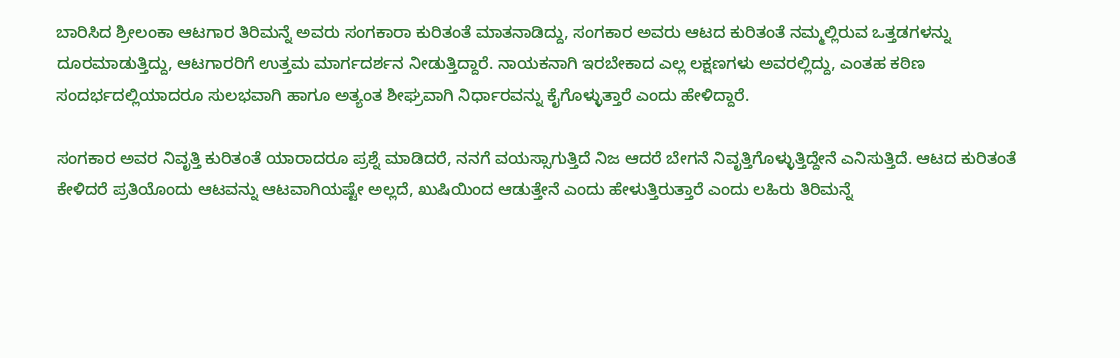ಬಾರಿಸಿದ ಶ್ರೀಲಂಕಾ ಆಟಗಾರ ತಿರಿಮನ್ನೆ ಅವರು ಸಂಗಕಾರಾ ಕುರಿತಂತೆ ಮಾತನಾಡಿದ್ದು, ಸಂಗಕಾರ ಅವರು ಆಟದ ಕುರಿತಂತೆ ನಮ್ಮಲ್ಲಿರುವ ಒತ್ತಡಗಳನ್ನು ದೂರಮಾಡುತ್ತಿದ್ದು, ಆಟಗಾರರಿಗೆ ಉತ್ತಮ ಮಾರ್ಗದರ್ಶನ ನೀಡುತ್ತಿದ್ದಾರೆ. ನಾಯಕನಾಗಿ ಇರಬೇಕಾದ ಎಲ್ಲ ಲಕ್ಷಣಗಳು ಅವರಲ್ಲಿದ್ದು, ಎಂತಹ ಕಠಿಣ ಸಂದರ್ಭದಲ್ಲಿಯಾದರೂ ಸುಲಭವಾಗಿ ಹಾಗೂ ಅತ್ಯಂತ ಶೀಘ್ರವಾಗಿ ನಿರ್ಧಾರವನ್ನು ಕೈಗೊಳ್ಳುತ್ತಾರೆ ಎಂದು ಹೇಳಿದ್ದಾರೆ.

ಸಂಗಕಾರ ಅವರ ನಿವೃತ್ತಿ ಕುರಿತಂತೆ ಯಾರಾದರೂ ಪ್ರಶ್ನೆ ಮಾಡಿದರೆ, ನನಗೆ ವಯಸ್ಸಾಗುತ್ತಿದೆ ನಿಜ ಆದರೆ ಬೇಗನೆ ನಿವೃತ್ತಿಗೊಳ್ಳುತ್ತಿದ್ದೇನೆ ಎನಿಸುತ್ತಿದೆ. ಆಟದ ಕುರಿತಂತೆ ಕೇಳಿದರೆ ಪ್ರತಿಯೊಂದು ಆಟವನ್ನು ಆಟವಾಗಿಯಷ್ಟೇ ಅಲ್ಲದೆ, ಖುಷಿಯಿಂದ ಆಡುತ್ತೇನೆ ಎಂದು ಹೇಳುತ್ತಿರುತ್ತಾರೆ ಎಂದು ಲಹಿರು ತಿರಿಮನ್ನೆ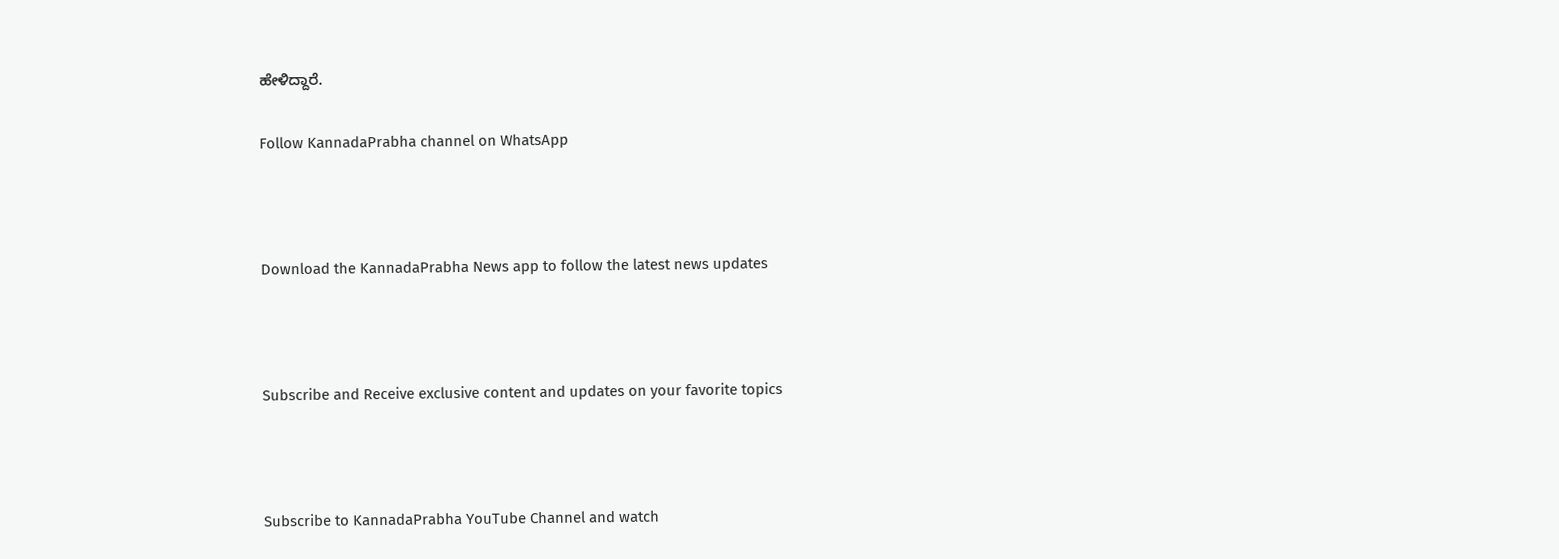ಹೇಳಿದ್ದಾರೆ.

Follow KannadaPrabha channel on WhatsApp



Download the KannadaPrabha News app to follow the latest news updates



Subscribe and Receive exclusive content and updates on your favorite topics



Subscribe to KannadaPrabha YouTube Channel and watch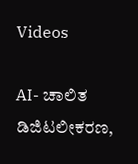Videos

AI- ಚಾಲಿತ ಡಿಜಿಟಲೀಕರಣ,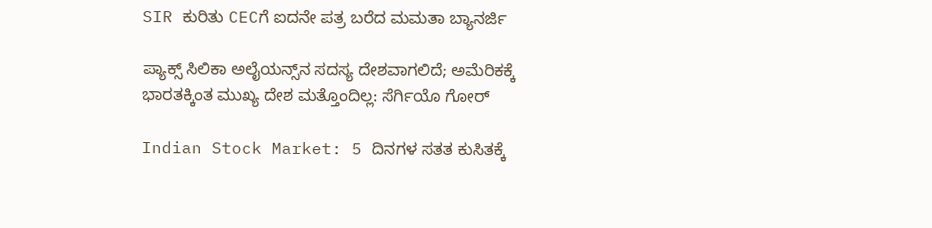SIR ಕುರಿತು CECಗೆ ಐದನೇ ಪತ್ರ ಬರೆದ ಮಮತಾ ಬ್ಯಾನರ್ಜಿ

ಪ್ಯಾಕ್ಸ್ ಸಿಲಿಕಾ ಅಲೈಯನ್ಸ್‌ನ ಸದಸ್ಯ ದೇಶವಾಗಲಿದೆ; ಅಮೆರಿಕಕ್ಕೆ ಭಾರತಕ್ಕಿಂತ ಮುಖ್ಯ ದೇಶ ಮತ್ತೊಂದಿಲ್ಲ: ಸೆರ್ಗಿಯೊ ಗೋರ್

Indian Stock Market: 5 ದಿನಗಳ ಸತತ ಕುಸಿತಕ್ಕೆ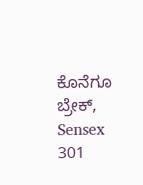ಕೊನೆಗೂ ಬ್ರೇಕ್, Sensex 301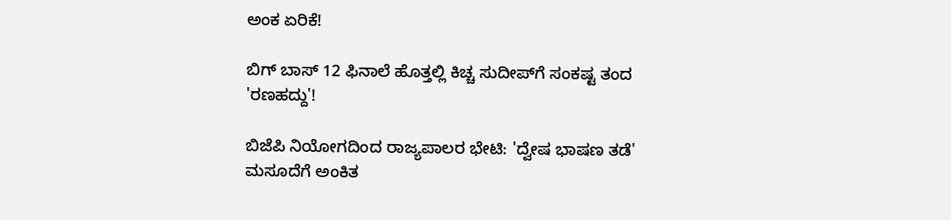ಅಂಕ ಏರಿಕೆ!

ಬಿಗ್ ಬಾಸ್ 12 ಫಿನಾಲೆ ಹೊತ್ತಲ್ಲಿ ಕಿಚ್ಚ ಸುದೀಪ್‌ಗೆ ಸಂಕಷ್ಟ ತಂದ 'ರಣಹದ್ದು'!

ಬಿಜೆಪಿ ನಿಯೋಗದಿಂದ ರಾಜ್ಯಪಾಲರ ಭೇಟಿ: 'ದ್ವೇಷ ಭಾಷಣ ತಡೆ' ಮಸೂದೆಗೆ ಅಂಕಿತ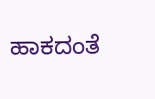ಹಾಕದಂತೆ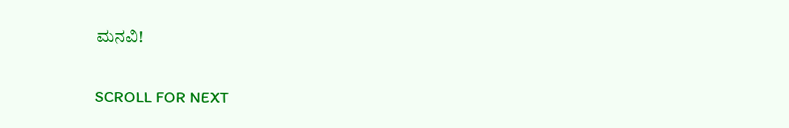ಮನವಿ!

SCROLL FOR NEXT